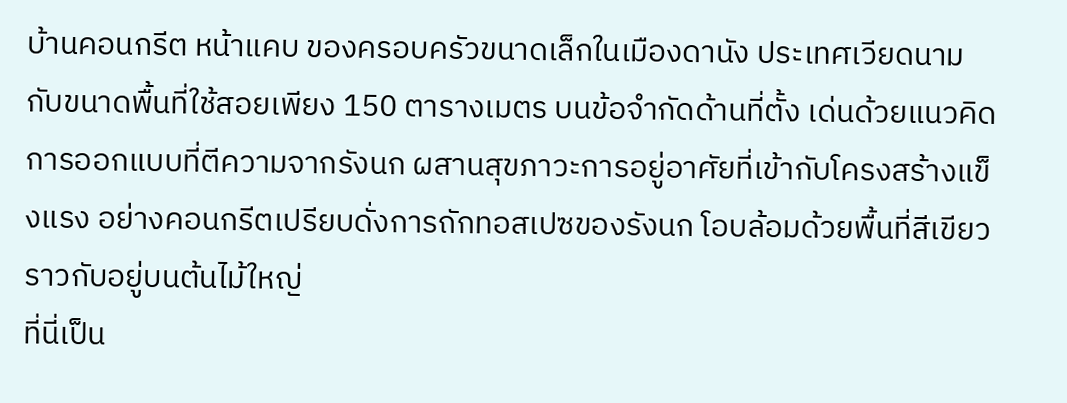บ้านคอนกรีต หน้าแคบ ของครอบครัวขนาดเล็กในเมืองดานัง ประเทศเวียดนาม กับขนาดพื้นที่ใช้สอยเพียง 150 ตารางเมตร บนข้อจำกัดด้านที่ตั้ง เด่นด้วยแนวคิดการออกแบบที่ตีความจากรังนก ผสานสุขภาวะการอยู่อาศัยที่เข้ากับโครงสร้างแข็งแรง อย่างคอนกรีตเปรียบดั่งการถักทอสเปซของรังนก โอบล้อมด้วยพื้นที่สีเขียวราวกับอยู่บนต้นไม้ใหญ่
ที่นี่เป็น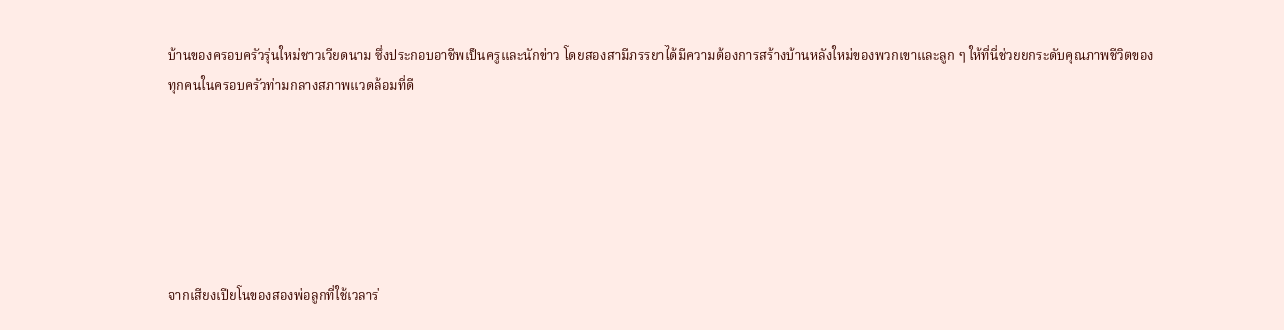บ้านของครอบครัวรุ่นใหม่ชาวเวียดนาม ซึ่งประกอบอาชีพเป็นครูและนักข่าว โดยสองสามีภรรยาได้มีความต้องการสร้างบ้านหลังใหม่ของพวกเขาและลูก ๆ ให้ที่นี่ช่วยยกระดับคุณภาพชีวิตของทุกคนในครอบครัวท่ามกลางสภาพแวดล้อมที่ดี






จากเสียงเปียโนของสองพ่อลูกที่ใช้เวลาร่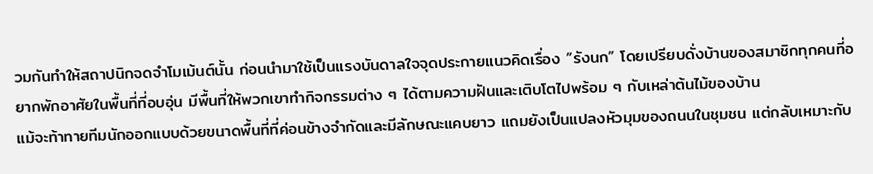วมกันทำให้สถาปนิกจดจำโมเม้นต์นั้น ก่อนนำมาใช้เป็นแรงบันดาลใจจุดประกายแนวคิดเรื่อง “รังนก” โดยเปรียบดั่งบ้านของสมาชิกทุกคนที่อยากพักอาศัยในพื้นที่ที่อบอุ่น มีพื้นที่ให้พวกเขาทำกิจกรรมต่าง ๆ ได้ตามความฝันและเติบโตไปพร้อม ๆ กับเหล่าต้นไม้ของบ้าน
แม้จะท้าทายทีมนักออกแบบด้วยขนาดพื้นที่ที่ค่อนข้างจำกัดและมีลักษณะแคบยาว แถมยังเป็นแปลงหัวมุมของถนนในชุมชน แต่กลับเหมาะกับ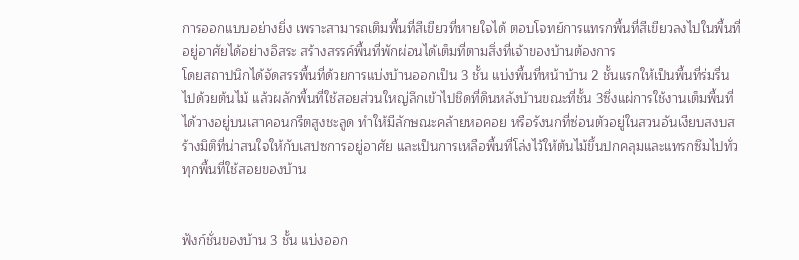การออกแบบอย่างยิ่ง เพราะสามารถเติมพื้นที่สีเขียวที่หายใจได้ ตอบโจทย์การแทรกพื้นที่สีเขียวลงไปในพื้นที่อยู่อาศัยได้อย่างอิสระ สร้างสรรค์พื้นที่พักผ่อนได้เต็มที่ตามสิ่งที่เจ้าของบ้านต้องการ
โดยสถาปนิกได้จัดสรรพื้นที่ด้วยการแบ่งบ้านออกเป็น 3 ชั้น แบ่งพื้นที่หน้าบ้าน 2 ชั้นแรกให้เป็นพื้นที่ร่มรื่นไปด้วยต้นไม้ แล้วผลักพื้นที่ใช้สอยส่วนใหญ่ลึกเข้าไปชิดที่ดินหลังบ้านขณะที่ชั้น 3ซึ่งแผ่การใช้งานเต็มพื้นที่ได้วางอยู่บนเสาคอนกรีตสูงชะลูด ทำให้มีลักษณะคล้ายหอคอย หรือรังนกที่ซ่อนตัวอยู่ในสวนอันเงียบสงบสร้างมิติที่น่าสนใจให้กับเสปซการอยู่อาศัย และเป็นการเหลือพื้นที่โล่งไว้ให้ต้นไม้ขึ้นปกคลุมและแทรกซึมไปทั่วทุกพื้นที่ใช้สอยของบ้าน


ฟังก์ชั่นของบ้าน 3 ชั้น แบ่งออก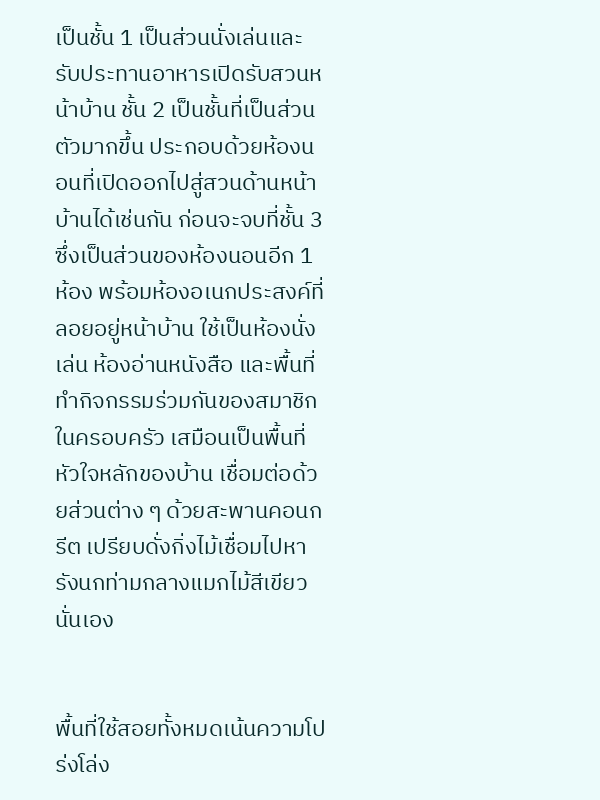เป็นชั้น 1 เป็นส่วนนั่งเล่นและรับประทานอาหารเปิดรับสวนหน้าบ้าน ชั้น 2 เป็นชั้นที่เป็นส่วนตัวมากขึ้น ประกอบด้วยห้องนอนที่เปิดออกไปสู่สวนด้านหน้าบ้านได้เช่นกัน ก่อนจะจบที่ชั้น 3 ซึ่งเป็นส่วนของห้องนอนอีก 1 ห้อง พร้อมห้องอเนกประสงค์ที่ลอยอยู่หน้าบ้าน ใช้เป็นห้องนั่งเล่น ห้องอ่านหนังสือ และพื้นที่ทำกิจกรรมร่วมกันของสมาชิกในครอบครัว เสมือนเป็นพื้นที่หัวใจหลักของบ้าน เชื่อมต่อด้วยส่วนต่าง ๆ ด้วยสะพานคอนกรีต เปรียบดั่งกิ่งไม้เชื่อมไปหารังนกท่ามกลางแมกไม้สีเขียวนั่นเอง


พื้นที่ใช้สอยทั้งหมดเน้นความโปร่งโล่ง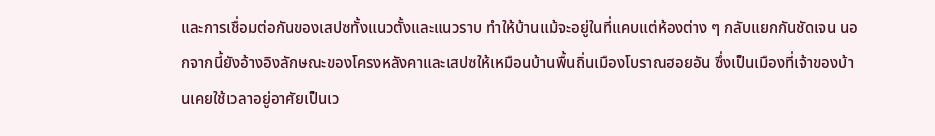และการเชื่อมต่อกันของเสปซทั้งแนวตั้งและแนวราบ ทำให้บ้านแม้จะอยู่ในที่แคบแต่ห้องต่าง ๆ กลับแยกกันชัดเจน นอกจากนี้ยังอ้างอิงลักษณะของโครงหลังคาและเสปซให้เหมือนบ้านพื้นถิ่นเมืองโบราณฮอยอัน ซึ่งเป็นเมืองที่เจ้าของบ้านเคยใช้เวลาอยู่อาศัยเป็นเว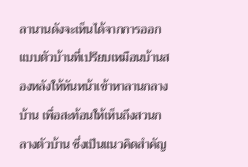ลานานดังจะเห็นได้จากการออกแบบตัวบ้านที่เปรียบเหมือนบ้านสองหลังให้หันหน้าเข้าหาลานกลางบ้าน เพื่อสะท้อนให้เห็นถึงสวนกลางตัวบ้าน ซึ่งเป็นแนวคิดสำคัญ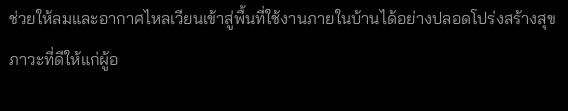ช่วยให้ลมและอากาศไหลเวียนเข้าสู่พื้นที่ใช้งานภายในบ้านได้อย่างปลอดโปร่งสร้างสุขภาวะที่ดีให้แก่ผู้อ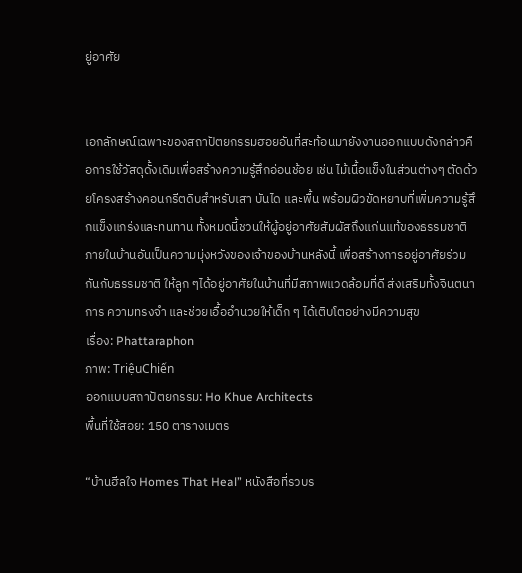ยู่อาศัย


เอกลักษณ์เฉพาะของสถาปัตยกรรมฮอยอันที่สะท้อนมายังงานออกแบบดังกล่าวคือการใช้วัสดุดั้งเดิมเพื่อสร้างความรู้สึกอ่อนช้อย เช่น ไม้เนื้อแข็งในส่วนต่างๆ ตัดด้วยโครงสร้างคอนกรีตดิบสำหรับเสา บันได และพื้น พร้อมผิวขัดหยาบที่เพิ่มความรู้สึกแข็งแกร่งและทนทาน ทั้งหมดนี้ชวนให้ผู้อยู่อาศัยสัมผัสถึงแก่นแท้ของธรรมชาติภายในบ้านอันเป็นความมุ่งหวังของเจ้าของบ้านหลังนี้ เพื่อสร้างการอยู่อาศัยร่วมกันกับธรรมชาติ ให้ลูก ๆได้อยู่อาศัยในบ้านที่มีสภาพแวดล้อมที่ดี ส่งเสริมทั้งจินตนาการ ความทรงจำ และช่วยเอื้ออำนวยให้เด็ก ๆ ได้เติบโตอย่างมีความสุข
เรื่อง: Phattaraphon
ภาพ: TriệuChiến
ออกแบบสถาปัตยกรรม: Ho Khue Architects
พื้นที่ใช้สอย: 150 ตารางเมตร

“บ้านฮีลใจ Homes That Heal” หนังสือที่รวบร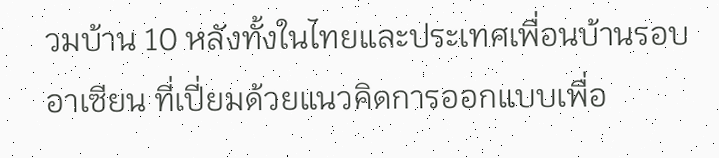วมบ้าน 10 หลังทั้งในไทยและประเทศเพื่อนบ้านรอบอาเซียน ที่เปี่ยมด้วยแนวคิดการออกแบบเพื่อ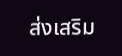ส่งเสริม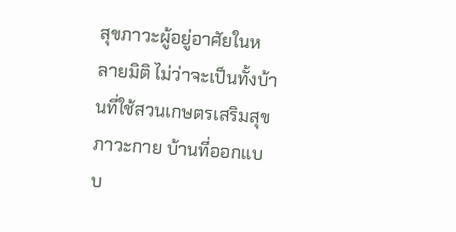สุขภาวะผู้อยู่อาศัยในหลายมิติ ไม่ว่าจะเป็นทั้งบ้านที่ใช้สวนเกษตรเสริมสุขภาวะกาย บ้านที่ออกแบบ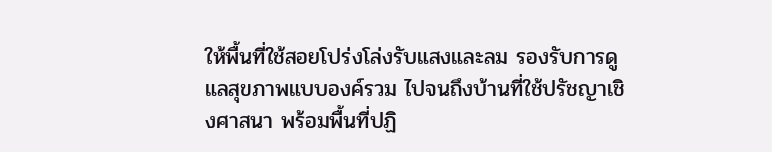ให้พื้นที่ใช้สอยโปร่งโล่งรับแสงและลม รองรับการดูแลสุขภาพแบบองค์รวม ไปจนถึงบ้านที่ใช้ปรัชญาเชิงศาสนา พร้อมพื้นที่ปฏิ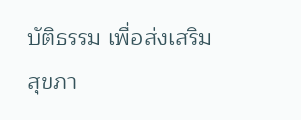บัติธรรม เพื่อส่งเสริมสุขภา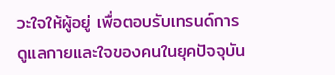วะใจให้ผู้อยู่ เพื่อตอบรับเทรนด์การดูแลกายและใจของคนในยุคปัจจุบัน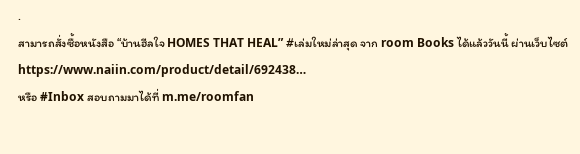.
สามารถสั่งซื้อหนังสือ “บ้านฮีลใจ HOMES THAT HEAL” #เล่มใหม่ล่าสุด จาก room Books ได้แล้ววันนี้ ผ่านเว็บไซต์
https://www.naiin.com/product/detail/692438…
หรือ #Inbox สอบถามมาได้ที่ m.me/roomfan